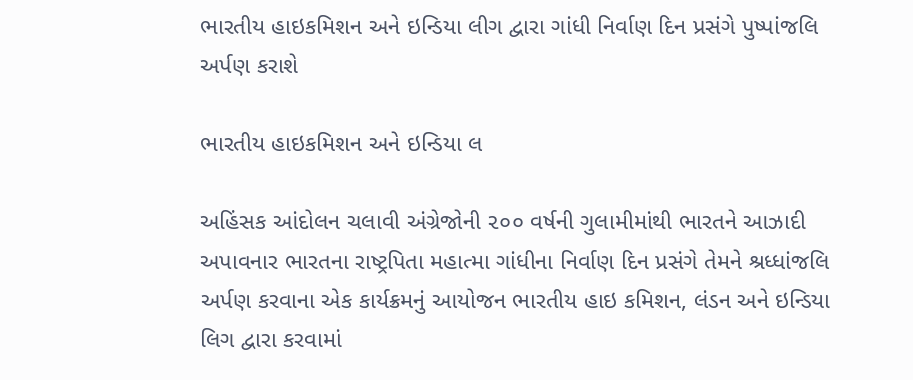ભારતીય હાઇકમિશન અને ઇન્ડિયા લીગ દ્વારા ગાંધી નિર્વાણ દિન પ્રસંગે પુષ્પાંજલિ અર્પણ કરાશે

ભારતીય હાઇકમિશન અને ઇન્ડિયા લ

અહિંસક આંદોલન ચલાવી અંગ્રેજોની ૨૦૦ વર્ષની ગુલામીમાંથી ભારતને આઝાદી અપાવનાર ભારતના રાષ્ટ્રપિતા મહાત્મા ગાંધીના નિર્વાણ દિન પ્રસંગે તેમને શ્રધ્ધાંજલિ અર્પણ કરવાના એક કાર્યક્રમનું આયોજન ભારતીય હાઇ કમિશન, લંડન અને ઇન્ડિયા લિગ દ્વારા કરવામાં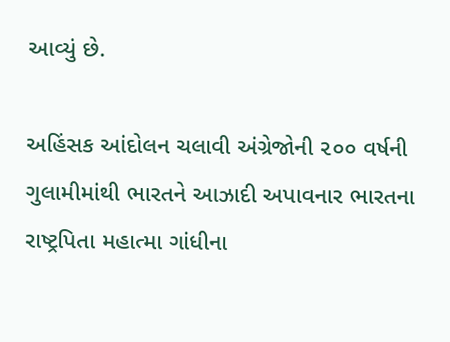આવ્યું છે.

અહિંસક આંદોલન ચલાવી અંગ્રેજોની ૨૦૦ વર્ષની ગુલામીમાંથી ભારતને આઝાદી અપાવનાર ભારતના રાષ્ટ્રપિતા મહાત્મા ગાંધીના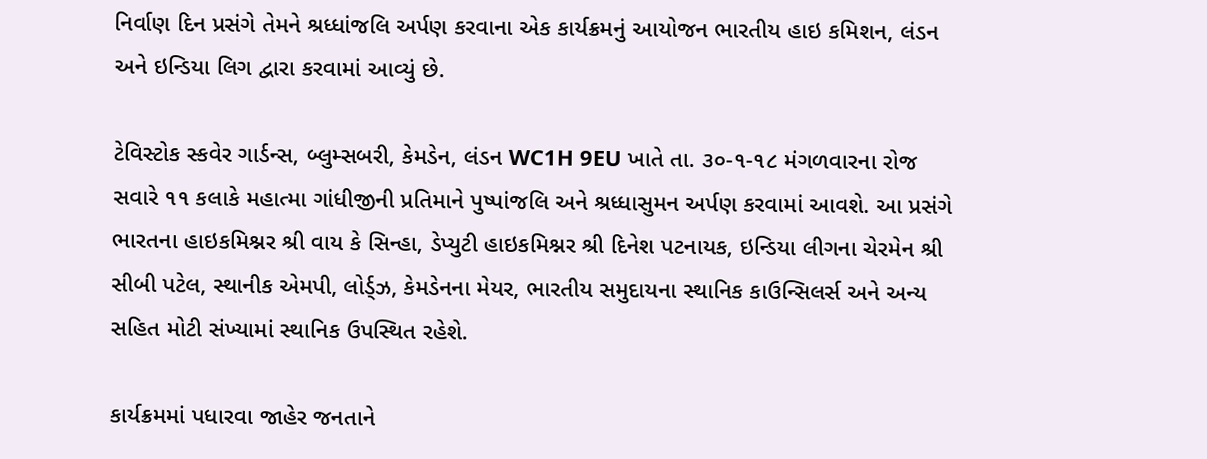નિર્વાણ દિન પ્રસંગે તેમને શ્રધ્ધાંજલિ અર્પણ કરવાના એક કાર્યક્રમનું આયોજન ભારતીય હાઇ કમિશન, લંડન અને ઇન્ડિયા લિગ દ્વારા કરવામાં આવ્યું છે.

ટેવિસ્ટોક સ્કવેર ગાર્ડન્સ, બ્લુમ્સબરી, કેમડેન, લંડન WC1H 9EU ખાતે તા. ૩૦-૧-૧૮ મંગળવારના રોજ સવારે ૧૧ કલાકે મહાત્મા ગાંધીજીની પ્રતિમાને પુષ્પાંજલિ અને શ્રધ્ધાસુમન અર્પણ કરવામાં આવશે. આ પ્રસંગે ભારતના હાઇકમિશ્નર શ્રી વાય કે સિન્હા, ડેપ્યુટી હાઇકમિશ્નર શ્રી દિનેશ પટનાયક, ઇન્ડિયા લીગના ચેરમેન શ્રી સીબી પટેલ, સ્થાનીક એમપી, લોર્ડ્ઝ, કેમડેનના મેયર, ભારતીય સમુદાયના સ્થાનિક કાઉન્સિલર્સ અને અન્ય સહિત મોટી સંખ્યામાં સ્થાનિક ઉપસ્થિત રહેશે.

કાર્યક્રમમાં પધારવા જાહેર જનતાને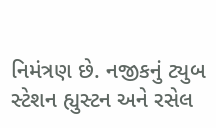નિમંત્રણ છે. નજીકનું ટ્યુબ સ્ટેશન હ્યુસ્ટન અને રસેલ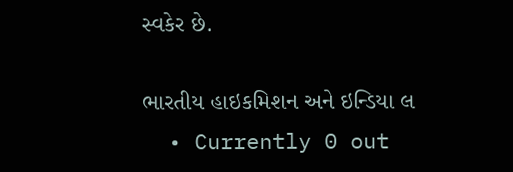સ્વકેર છે.

ભારતીય હાઇકમિશન અને ઇન્ડિયા લ
  • Currently 0 out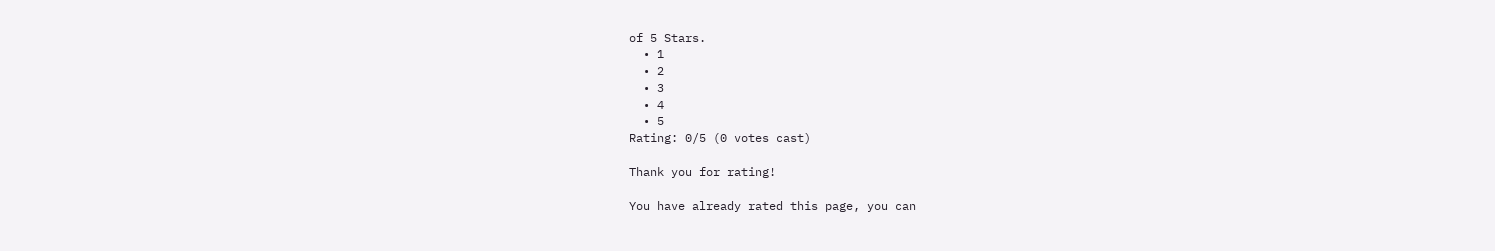of 5 Stars.
  • 1
  • 2
  • 3
  • 4
  • 5
Rating: 0/5 (0 votes cast)

Thank you for rating!

You have already rated this page, you can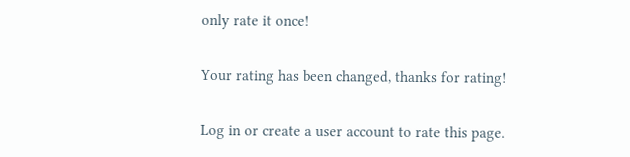only rate it once!

Your rating has been changed, thanks for rating!

Log in or create a user account to rate this page.